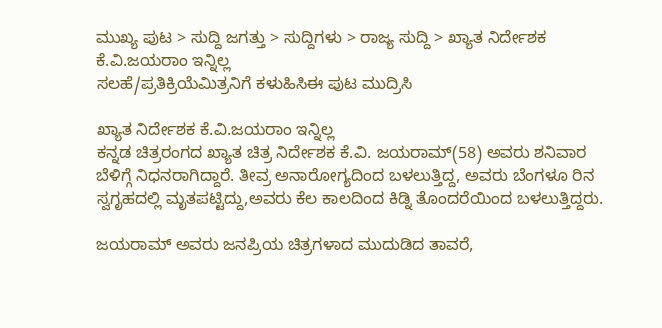ಮುಖ್ಯ ಪುಟ > ಸುದ್ದಿ ಜಗತ್ತು > ಸುದ್ದಿಗಳು > ರಾಜ್ಯ ಸುದ್ದಿ > ಖ್ಯಾತ ನಿರ್ದೇಶಕ ಕೆ.ವಿ.ಜಯರಾಂ ಇನ್ನಿಲ್ಲ
ಸಲಹೆ/ಪ್ರತಿಕ್ರಿಯೆಮಿತ್ರನಿಗೆ ಕಳುಹಿಸಿಈ ಪುಟ ಮುದ್ರಿಸಿ

ಖ್ಯಾತ ನಿರ್ದೇಶಕ ಕೆ.ವಿ.ಜಯರಾಂ ಇನ್ನಿಲ್ಲ
ಕನ್ನಡ ಚಿತ್ರರಂಗದ ಖ್ಯಾತ ಚಿತ್ರ ನಿರ್ದೇಶಕ ಕೆ.ವಿ. ಜಯರಾಮ್(58) ಅವರು ಶನಿವಾರ ಬೆಳಿಗ್ಗೆ ನಿಧನರಾಗಿದ್ದಾರೆ. ತೀವ್ರ ಅನಾರೋಗ್ಯದಿಂದ ಬಳಲುತ್ತಿದ್ದ, ಅವರು ಬೆಂಗಳೂ ರಿನ ಸ್ವಗೃಹದಲ್ಲಿ ಮೃತಪಟ್ಟಿದ್ದು,ಅವರು ಕೆಲ ಕಾಲದಿಂದ ಕಿಡ್ನಿ ತೊಂದರೆಯಿಂದ ಬಳಲುತ್ತಿದ್ದರು.

ಜಯರಾಮ್ ಅವರು ಜನಪ್ರಿಯ ಚಿತ್ರಗಳಾದ ಮುದುಡಿದ ತಾವರೆ,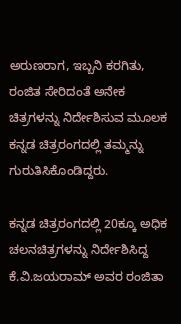ಅರುಣರಾಗ, ಇಬ್ಬನಿ ಕರಗಿತು, ರಂಜಿತ ಸೇರಿದಂತೆ ಅನೇಕ ಚಿತ್ರಗಳನ್ನು ನಿರ್ದೇಶಿಸುವ ಮೂಲಕ ಕನ್ನಡ ಚಿತ್ರರಂಗದಲ್ಲಿ ತಮ್ಮನ್ನು ಗುರುತಿಸಿಕೊಂಡಿದ್ದರು.

ಕನ್ನಡ ಚಿತ್ರರಂಗದಲ್ಲಿ 20ಕ್ಕೂ ಅಧಿಕ ಚಲನಚಿತ್ರಗಳನ್ನು ನಿರ್ದೇಶಿಸಿದ್ದ ಕೆ.ವಿ.ಜಯರಾಮ್ ಅವರ ರಂಜಿತಾ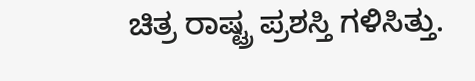ಚಿತ್ರ ರಾಷ್ಟ್ರ ಪ್ರಶಸ್ತಿ ಗಳಿಸಿತ್ತು.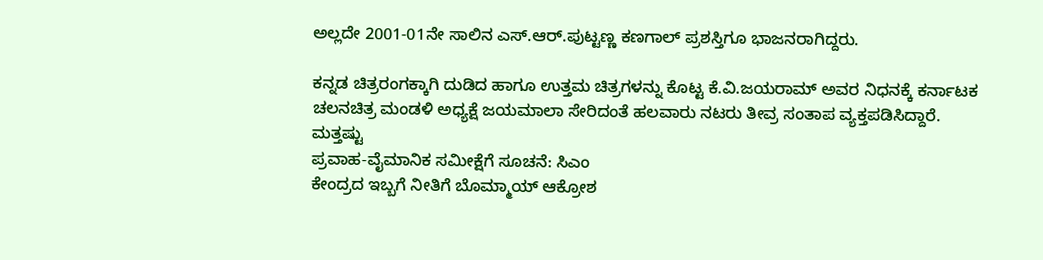ಅಲ್ಲದೇ 2001-01ನೇ ಸಾಲಿನ ಎಸ್.ಆರ್.ಪುಟ್ಟಣ್ಣ ಕಣಗಾಲ್ ಪ್ರಶಸ್ತಿಗೂ ಭಾಜನರಾಗಿದ್ದರು.

ಕನ್ನಡ ಚಿತ್ರರಂಗಕ್ಕಾಗಿ ದುಡಿದ ಹಾಗೂ ಉತ್ತಮ ಚಿತ್ರಗಳನ್ನು ಕೊಟ್ಟ ಕೆ.ವಿ.ಜಯರಾಮ್ ಅವರ ನಿಧನಕ್ಕೆ ಕರ್ನಾಟಕ ಚಲನಚಿತ್ರ ಮಂಡಳಿ ಅಧ್ಯಕ್ಷೆ ಜಯಮಾಲಾ ಸೇರಿದಂತೆ ಹಲವಾರು ನಟರು ತೀವ್ರ ಸಂತಾಪ ವ್ಯಕ್ತಪಡಿಸಿದ್ದಾರೆ.
ಮತ್ತಷ್ಟು
ಪ್ರವಾಹ-ವೈಮಾನಿಕ ಸಮೀಕ್ಷೆಗೆ ಸೂಚನೆ: ಸಿಎಂ
ಕೇಂದ್ರದ ಇಬ್ಬಗೆ ನೀತಿಗೆ ಬೊಮ್ಮಾಯ್ ಆಕ್ರೋಶ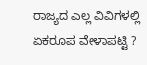ರಾಜ್ಯದ ಎಲ್ಲ ವಿವಿಗಳಲ್ಲಿ ಏಕರೂಪ ವೇಳಾಪಟ್ಟಿ ?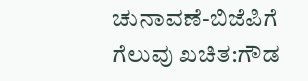ಚುನಾವಣೆ-ಬಿಜೆಪಿಗೆ ಗೆಲುವು ಖಚಿತ:ಗೌಡ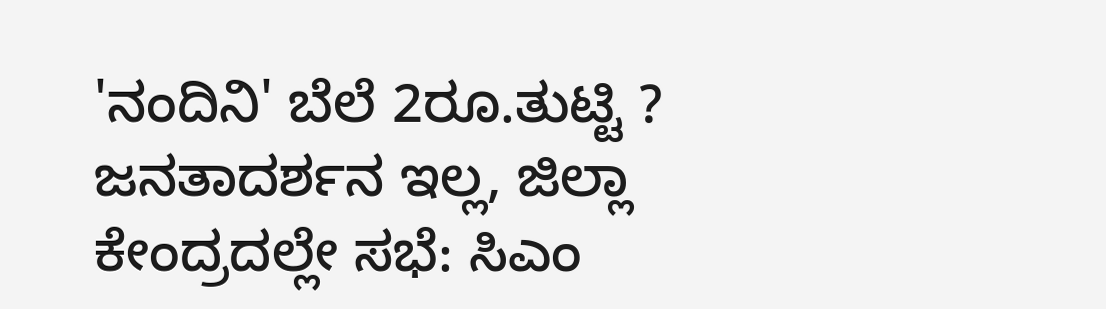'ನಂದಿನಿ' ಬೆಲೆ 2ರೂ.ತುಟ್ಟಿ ?
ಜನತಾದರ್ಶನ ಇಲ್ಲ, ಜಿಲ್ಲಾ ಕೇಂದ್ರದಲ್ಲೇ ಸಭೆ: ಸಿಎಂ